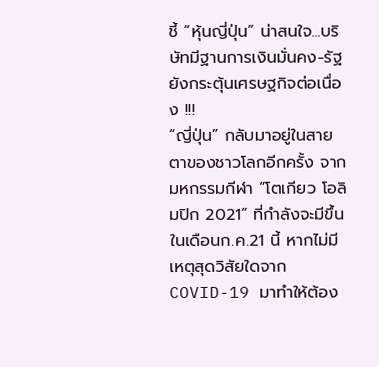ชี้ “หุ้นญี่ปุ่น” น่าสนใจ...บริษัทมีฐานการเงินมั่นคง-รัฐยังกระตุ้นเศรษฐกิจต่อเนื่อง !!!
“ญี่ปุ่น” กลับมาอยู่ในสายตาของชาวโลกอีกครั้ง จากมหกรรมกีฬา “โตเกียว โอลิมปิก 2021” ที่กำลังจะมีขึ้นในเดือนก.ค.21 นี้ หากไม่มีเหตุสุดวิสัยใดจาก COVID-19 มาทำให้ต้อง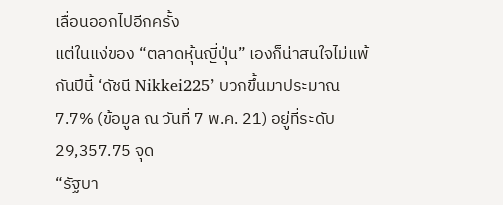เลื่อนออกไปอีกครั้ง
แต่ในแง่ของ “ตลาดหุ้นญี่ปุ่น” เองก็น่าสนใจไม่แพ้กันปีนี้ ‘ดัชนี Nikkei225’ บวกขึ้นมาประมาณ 7.7% (ข้อมูล ณ วันที่ 7 พ.ค. 21) อยู่ที่ระดับ 29,357.75 จุด
“รัฐบา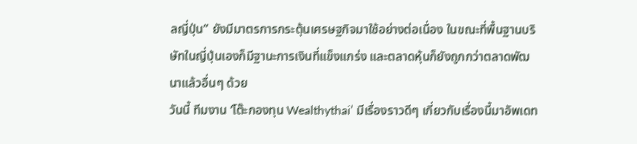ลญี่ปุ่น” ยังมีมาตรการกระตุ้นเศรษฐกิจมาใช้อย่างต่อเนื่อง ในขณะที่พื้นฐานบริษัทในญี่ปุ่นเองก็มีฐานะการเงินที่แข็งแกร่ง และตลาดหุ้นก็ยังถูกกว่าตลาดพัฒนาแล้วอื่นๆ ด้วย
วันนี้ ทีมงาน ‘โต๊ะกองทุน Wealthythai’ มีเรื่องราวดีๆ เกี่ยวกับเรื่องนี้มาอัพเดท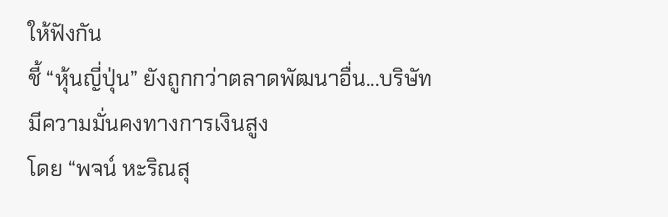ให้ฟังกัน
ชี้ “หุ้นญี่ปุ่น” ยังถูกกว่าตลาดพัฒนาอื่น...บริษัทมีความมั่นคงทางการเงินสูง
โดย “พจน์ หะริณสุ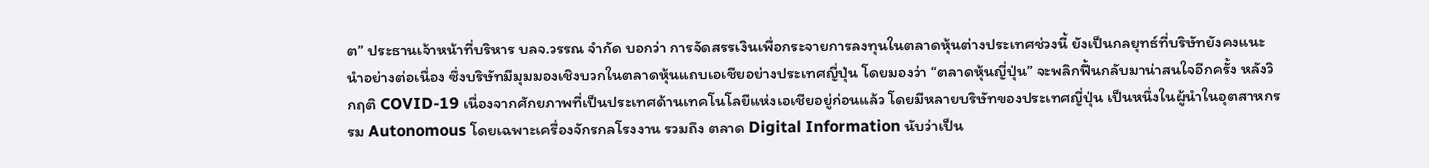ต” ประธานเจ้าหน้าที่บริหาร บลจ.วรรณ จำกัด บอกว่า การจัดสรรเงินเพื่อกระจายการลงทุนในตลาดหุ้นต่างประเทศช่วงนี้ ยังเป็นกลยุทธ์ที่บริษัทยังคงแนะนำอย่างต่อเนื่อง ซึ่งบริษัทมีมุมมองเชิงบวกในตลาดหุ้นแถบเอเชียอย่างประเทศญี่ปุ่น โดยมองว่า “ตลาดหุ้นญี่ปุ่น” จะพลิกฟื้นกลับมาน่าสนใจอีกครั้ง หลังวิกฤติ COVID-19 เนื่องจากศักยภาพที่เป็นประเทศด้านเทคโนโลยีแห่งเอเชียอยู่ก่อนแล้ว โดยมีหลายบริษัทของประเทศญี่ปุ่น เป็นหนึ่งในผู้นำในอุตสาหกรรม Autonomous โดยเฉพาะเครื่องจักรกลโรงงาน รวมถึง ตลาด Digital Information นับว่าเป็น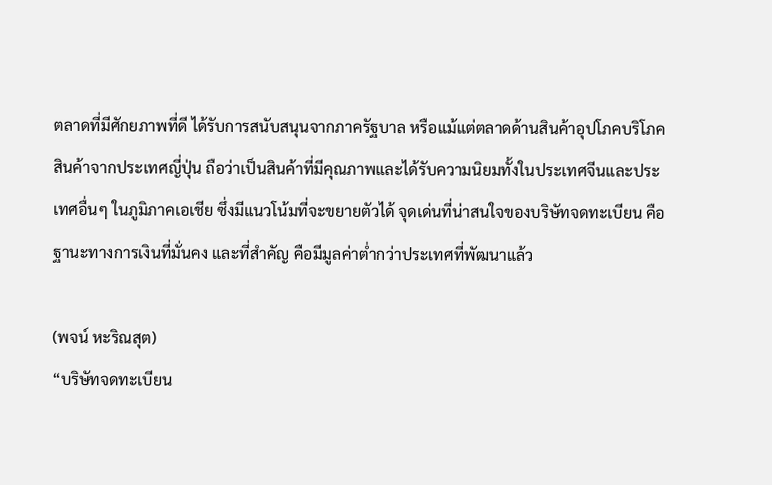ตลาดที่มีศักยภาพที่ดี ได้รับการสนับสนุนจากภาครัฐบาล หรือแม้แต่ตลาดด้านสินค้าอุปโภคบริโภค สินค้าจากประเทศญี่ปุ่น ถือว่าเป็นสินค้าที่มีคุณภาพและได้รับความนิยมทั้งในประเทศจีนและประเทศอื่นๆ ในภูมิภาคเอเชีย ซึ่งมีแนวโน้มที่จะขยายตัวได้ จุดเด่นที่น่าสนใจของบริษัทจดทะเบียน คือ ฐานะทางการเงินที่มั่นคง และที่สำคัญ คือมีมูลค่าต่ำกว่าประเทศที่พัฒนาแล้ว

(พจน์ หะริณสุต)
“บริษัทจดทะเบียน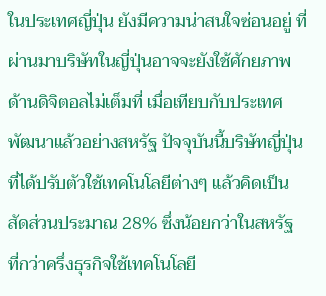ในประเทศญี่ปุ่น ยังมีความน่าสนใจซ่อนอยู่ ที่ผ่านมาบริษัทในญี่ปุ่นอาจจะยังใช้ศักยภาพด้านดิจิตอลไม่เต็มที่ เมื่อเทียบกับประเทศพัฒนาแล้วอย่างสหรัฐ ปัจจุบันนี้บริษัทญี่ปุ่นที่ได้ปรับตัวใช้เทคโนโลยีต่างๆ แล้วคิดเป็นสัดส่วนประมาณ 28% ซึ่งน้อยกว่าในสหรัฐ ที่กว่าครึ่งธุรกิจใช้เทคโนโลยี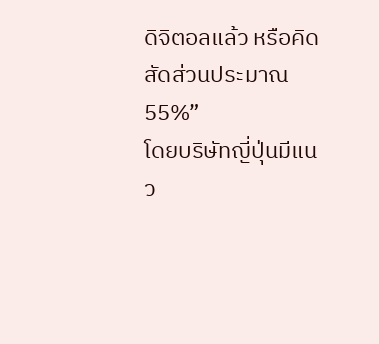ดิจิตอลแล้ว หรือคิดสัดส่วนประมาณ 55%”
โดยบริษัทญี่ปุ่นมีแนว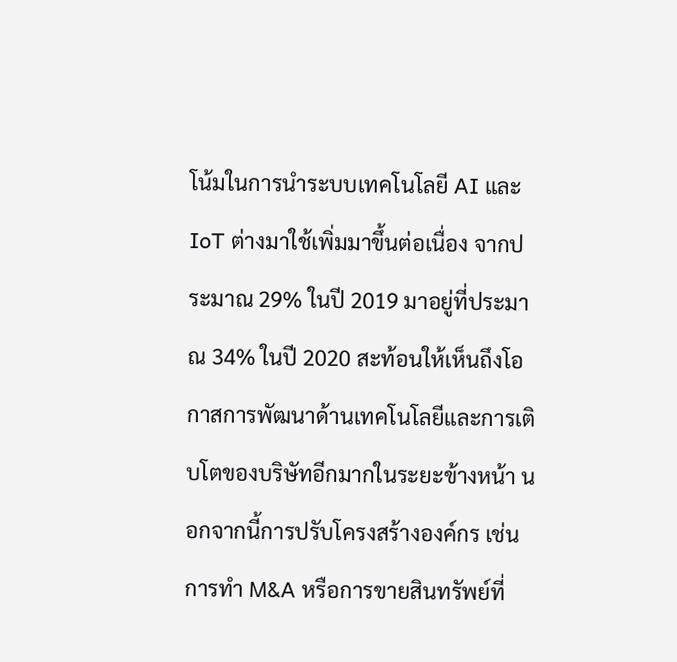โน้มในการนำระบบเทคโนโลยี AI และ IoT ต่างมาใช้เพิ่มมาขึ้นต่อเนื่อง จากประมาณ 29% ในปี 2019 มาอยู่ที่ประมาณ 34% ในปี 2020 สะท้อนให้เห็นถึงโอกาสการพัฒนาด้านเทคโนโลยีและการเติบโตของบริษัทอีกมากในระยะข้างหน้า นอกจากนี้การปรับโครงสร้างองค์กร เช่น การทำ M&A หรือการขายสินทรัพย์ที่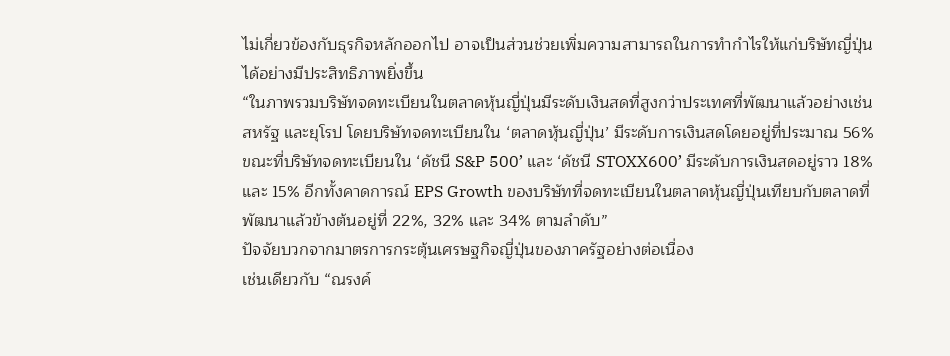ไม่เกี่ยวข้องกับธุรกิจหลักออกไป อาจเป็นส่วนช่วยเพิ่มความสามารถในการทำกำไรให้แก่บริษัทญี่ปุ่นได้อย่างมีประสิทธิภาพยิ่งขึ้น
“ในภาพรวมบริษัทจดทะเบียนในตลาดหุ้นญี่ปุ่นมีระดับเงินสดที่สูงกว่าประเทศที่พัฒนาแล้วอย่างเช่นสหรัฐ และยุโรป โดยบริษัทจดทะเบียนใน ‘ตลาดหุ้นญี่ปุ่น’ มีระดับการเงินสดโดยอยู่ที่ประมาณ 56% ขณะที่บริษัทจดทะเบียนใน ‘ดัชนี S&P 500’ และ ‘ดัชนี STOXX600’ มีระดับการเงินสดอยู่ราว 18% และ 15% อีกทั้งคาดการณ์ EPS Growth ของบริษัทที่จดทะเบียนในตลาดหุ้นญี่ปุ่นเทียบกับตลาดที่พัฒนาแล้วข้างต้นอยู่ที่ 22%, 32% และ 34% ตามลำดับ”
ปัจจัยบวกจากมาตรการกระตุ้นเศรษฐกิจญี่ปุ่นของภาครัฐอย่างต่อเนื่อง
เช่นเดียวกับ “ณรงค์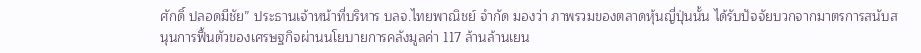ศักดิ์ ปลอดมีชัย” ประธานเจ้าหน้าที่บริหาร บลจ.ไทยพาณิชย์ จำกัด มองว่า ภาพรวมของตลาดหุ้นญี่ปุ่นนั้น ได้รับปัจจัยบวกจากมาตรการสนับสนุนการฟื้นตัวของเศรษฐกิจผ่านนโยบายการคลังมูลค่า 117 ล้านล้านเยน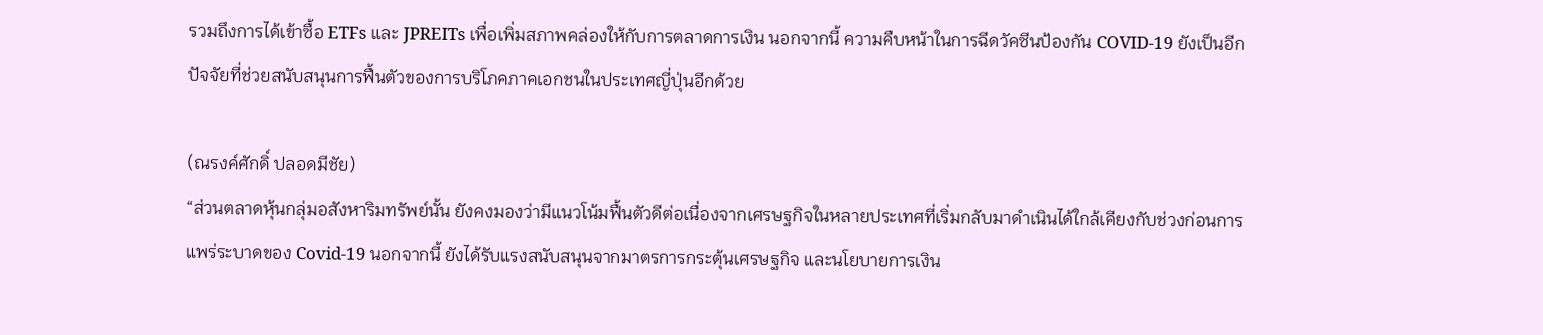รวมถึงการได้เข้าซื้อ ETFs และ JPREITs เพื่อเพิ่มสภาพคล่องให้กับการตลาดการเงิน นอกจากนี้ ความคืบหน้าในการฉีดวัคซีนป้องกัน COVID-19 ยังเป็นอีกปัจจัยที่ช่วยสนับสนุนการฟื้นตัวของการบริโภคภาคเอกชนในประเทศญี่ปุ่นอีกด้วย

(ณรงค์ศักดิ์ ปลอดมีชัย)
“ส่วนตลาดหุ้นกลุ่มอสังหาริมทรัพย์นั้น ยังคงมองว่ามีแนวโน้มฟื้นตัวดีต่อเนื่องจากเศรษฐกิจในหลายประเทศที่เริ่มกลับมาดำเนินได้ใกล้เคียงกับช่วงก่อนการแพร่ระบาดของ Covid-19 นอกจากนี้ ยังได้รับแรงสนับสนุนจากมาตรการกระตุ้นเศรษฐกิจ และนโยบายการเงิน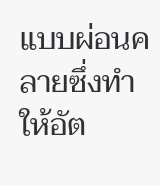แบบผ่อนคลายซึ่งทำให้อัต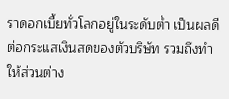ราดอกเบี้ยทั่วโลกอยู่ในระดับต่ำ เป็นผลดีต่อกระแสเงินสดของตัวบริษัท รวมถึงทำให้ส่วนต่าง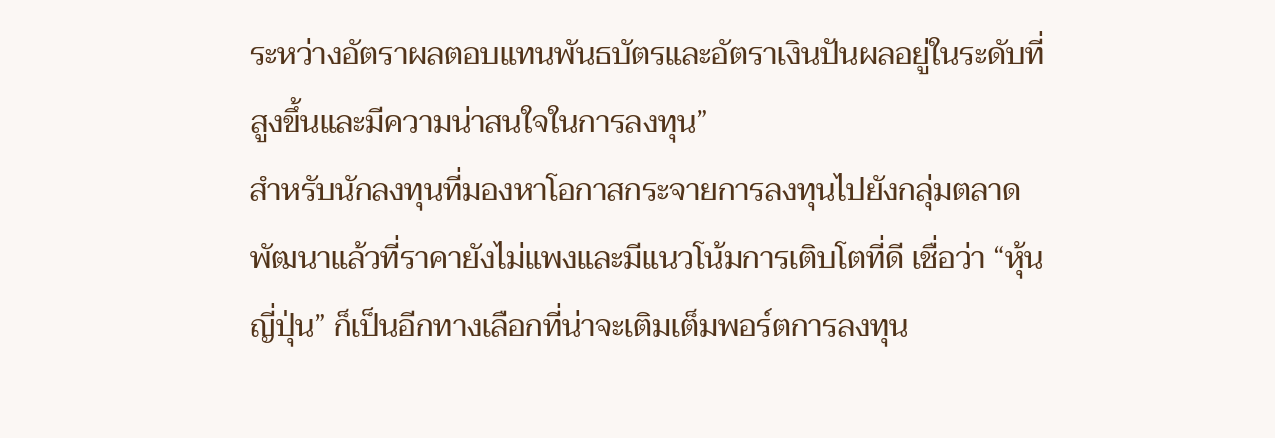ระหว่างอัตราผลตอบแทนพันธบัตรและอัตราเงินปันผลอยู่ในระดับที่สูงขึ้นและมีความน่าสนใจในการลงทุน”
สำหรับนักลงทุนที่มองหาโอกาสกระจายการลงทุนไปยังกลุ่มตลาดพัฒนาแล้วที่ราคายังไม่แพงและมีแนวโน้มการเติบโตที่ดี เชื่อว่า “หุ้นญี่ปุ่น” ก็เป็นอีกทางเลือกที่น่าจะเติมเต็มพอร์ตการลงทุน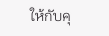ให้กับคุ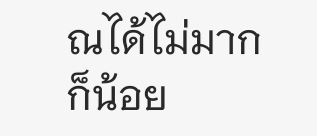ณได้ไม่มากก็น้อย